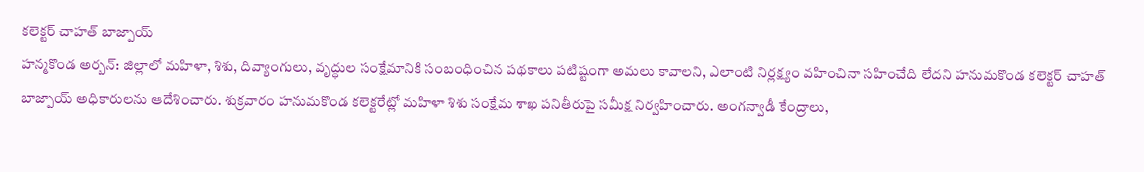కలెక్టర్ చాహత్ బాజ్పాయ్
హన్మకొండ అర్బన్: జిల్లాలో మహిళా, శిశు, దివ్యాంగులు, వృద్ధుల సంక్షేమానికి సంబంధించిన పథకాలు పటిష్టంగా అమలు కావాలని, ఎలాంటి నిర్లక్ష్యం వహించినా సహించేది లేదని హనుమకొండ కలెక్టర్ చాహత్ బాజ్పాయ్ అధికారులను ఆదేశించారు. శుక్రవారం హనుమకొండ కలెక్టరేట్లో మహిళా శిశు సంక్షేమ శాఖ పనితీరుపై సమీక్ష నిర్వహించారు. అంగన్వాడీ కేంద్రాలు,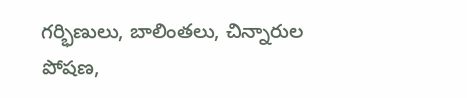గర్భిణులు, బాలింతలు, చిన్నారుల పోషణ,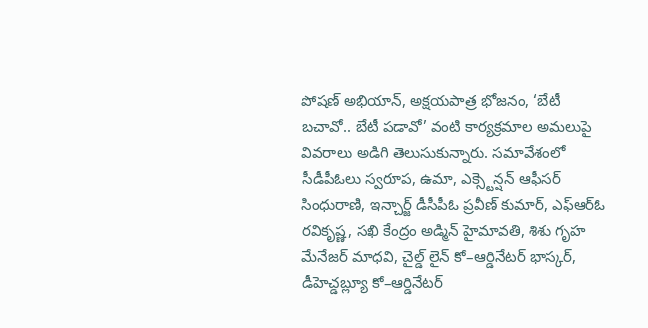పోషణ్ అభియాన్, అక్షయపాత్ర భోజనం, ‘బేటీ బచావో.. బేటీ పడావో’ వంటి కార్యక్రమాల అమలుపై వివరాలు అడిగి తెలుసుకున్నారు. సమావేశంలో సీడీపీఓలు స్వరూప, ఉమా, ఎక్స్టెన్షన్ ఆఫీసర్ సింధురాణి, ఇన్చార్జ్ డీసీపీఓ ప్రవీణ్ కుమార్, ఎఫ్ఆర్ఓ రవికృష్ణ, సఖి కేంద్రం అడ్మిన్ హైమావతి, శిశు గృహ మేనేజర్ మాధవి, చైల్డ్ లైన్ కో–ఆర్డినేటర్ భాస్కర్, డీహెచ్డబ్ల్యూ కో–ఆర్డినేటర్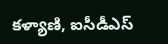కళ్యాణి, ఐసీడీఎస్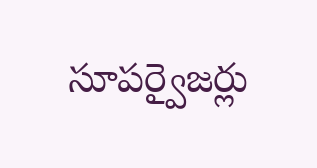సూపర్వైజర్లు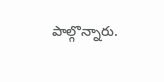పాల్గొన్నారు.